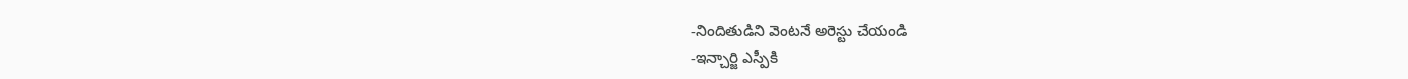-నిందితుడిని వెంటనే అరెస్టు చేయండి
-ఇన్చార్జి ఎస్పీకి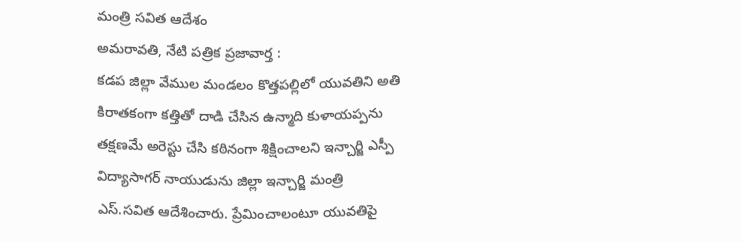మంత్రి సవిత ఆదేశం
అమరావతి, నేటి పత్రిక ప్రజావార్త :
కడప జిల్లా వేముల మండలం కొత్తపల్లిలో యువతిని అతి కిరాతకంగా కత్తితో దాడి చేసిన ఉన్మాది కుళాయప్పను తక్షణమే అరెస్టు చేసి కఠినంగా శిక్షించాలని ఇన్చార్జి ఎస్పీ విద్యాసాగర్ నాయుడును జిల్లా ఇన్చార్జి మంత్రి ఎస్.సవిత ఆదేశించారు. ప్రేమించాలంటూ యువతిపై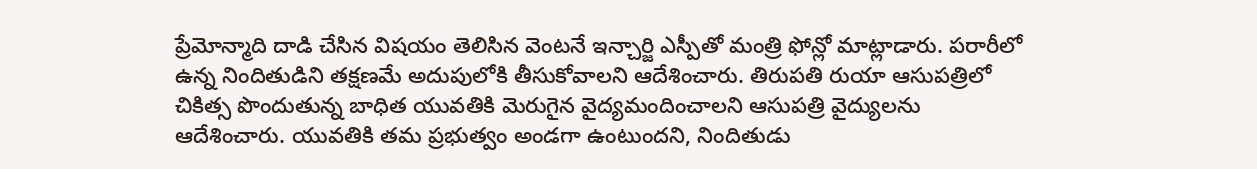ప్రేమోన్మాది దాడి చేసిన విషయం తెలిసిన వెంటనే ఇన్చార్జి ఎస్పీతో మంత్రి ఫోన్లో మాట్లాడారు. పరారీలో ఉన్న నిందితుడిని తక్షణమే అదుపులోకి తీసుకోవాలని ఆదేశించారు. తిరుపతి రుయా ఆసుపత్రిలో చికిత్స పొందుతున్న బాధిత యువతికి మెరుగైన వైద్యమందించాలని ఆసుపత్రి వైద్యులను ఆదేశించారు. యువతికి తమ ప్రభుత్వం అండగా ఉంటుందని, నిందితుడు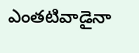ఎంతటివాడైనా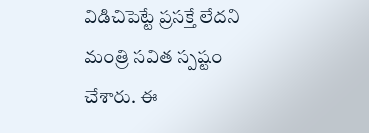విడిచిపెట్టే ప్రసక్తే లేదని మంత్రి సవిత స్పష్టం చేశారు. ఈ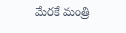మేరకే మంత్రి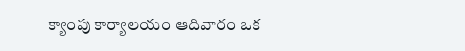క్యాంపు కార్యాలయం ఆదివారం ఒక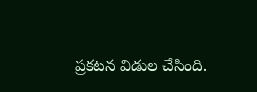ప్రకటన విడుల చేసింది.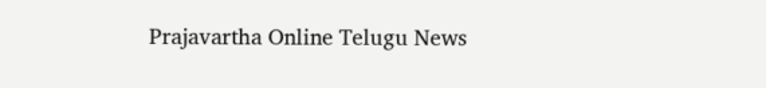Prajavartha Online Telugu News